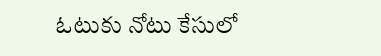ఓటుకు నోటు కేసులో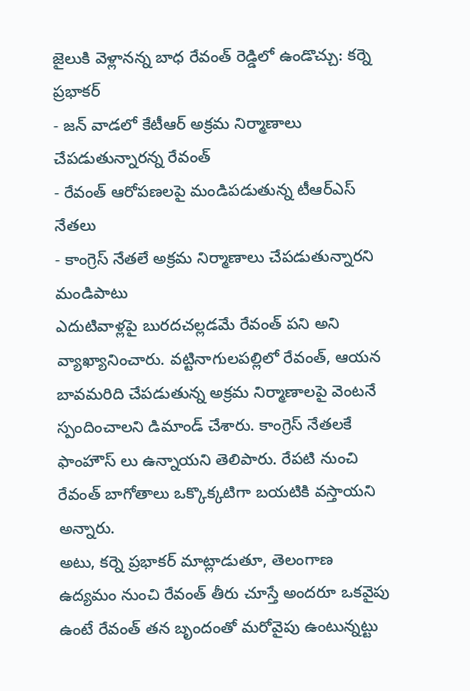జైలుకి వెళ్లానన్న బాధ రేవంత్ రెడ్డిలో ఉండొచ్చు: కర్నె ప్రభాకర్
- జన్ వాడలో కేటీఆర్ అక్రమ నిర్మాణాలు చేపడుతున్నారన్న రేవంత్
- రేవంత్ ఆరోపణలపై మండిపడుతున్న టీఆర్ఎస్ నేతలు
- కాంగ్రెస్ నేతలే అక్రమ నిర్మాణాలు చేపడుతున్నారని మండిపాటు
ఎదుటివాళ్లపై బురదచల్లడమే రేవంత్ పని అని వ్యాఖ్యానించారు. వట్టినాగులపల్లిలో రేవంత్, ఆయన బావమరిది చేపడుతున్న అక్రమ నిర్మాణాలపై వెంటనే స్పందించాలని డిమాండ్ చేశారు. కాంగ్రెస్ నేతలకే ఫాంహౌస్ లు ఉన్నాయని తెలిపారు. రేపటి నుంచి రేవంత్ బాగోతాలు ఒక్కొక్కటిగా బయటికి వస్తాయని అన్నారు.
అటు, కర్నె ప్రభాకర్ మాట్లాడుతూ, తెలంగాణ ఉద్యమం నుంచి రేవంత్ తీరు చూస్తే అందరూ ఒకవైపు ఉంటే రేవంత్ తన బృందంతో మరోవైపు ఉంటున్నట్టు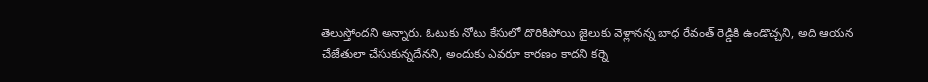తెలుస్తోందని అన్నారు. ఓటుకు నోటు కేసులో దొరికిపోయి జైలుకు వెళ్లానన్న బాధ రేవంత్ రెడ్డికి ఉండొచ్చని, అది ఆయన చేజేతులా చేసుకున్నదేనని, అందుకు ఎవరూ కారణం కాదని కర్నె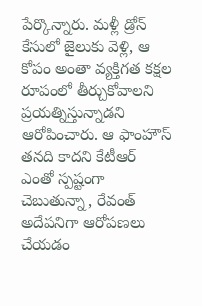పేర్కొన్నారు. మళ్లీ డ్రోన్ కేసులో జైలుకు వెళ్లి, ఆ కోపం అంతా వ్యక్తిగత కక్షల రూపంలో తీర్చుకోవాలని ప్రయత్నిస్తున్నాడని ఆరోపించారు. ఆ ఫాంహౌస్ తనది కాదని కేటీఆర్ ఎంతో స్పష్టంగా చెబుతున్నా, రేవంత్ అదేపనిగా ఆరోపణలు చేయడం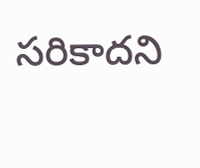సరికాదని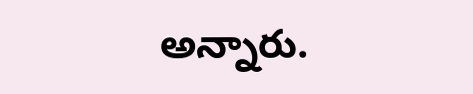అన్నారు.